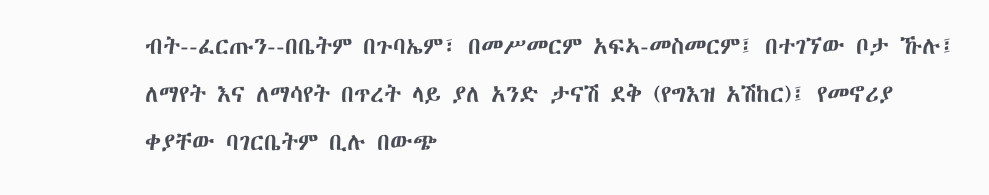ብት--ፈርጡን--በቤትም በጉባኤም፣ በመሥመርም አፍኣ-መስመርም፤ በተገኘው ቦታ ኹሉ፤ ለማየት እና ለማሳየት በጥረት ላይ ያለ አንድ ታናሽ ደቅ (የግእዝ አሽከር)፤ የመኖሪያ ቀያቸው ባገርቤትም ቢሉ በውጭ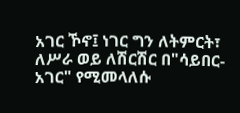አገር ኾኖ፤ ነገር ግን ለትምርት፣ ለሥራ ወይ ለሽርሽር በ"ሳይበር-አገር" የሚመላለሱ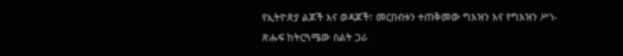የኢትዮጵያ ልጆች እና ወዳጆች፣ መርበብቱን ተጠቅመው ግእዝን እና የግእዝን ሥነ-ጽሑፍ ከትርጓሜው ስልት ጋራ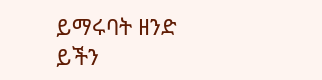ይማሩባት ዘንድ ይችን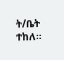ት/ቤት ተከለ።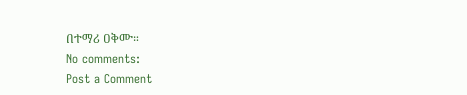በተማሪ ዐቅሙ።
No comments:
Post a Comment